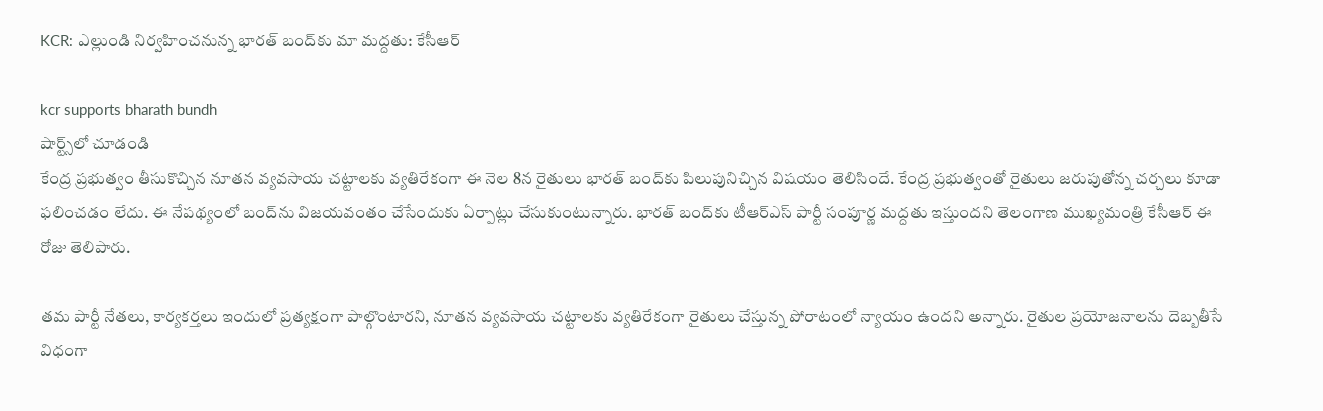KCR: ఎల్లుండి నిర్వహించనున్న భార‌త్ బంద్‌కు మా మద్దతు: కేసీఆర్

kcr supports bharath bundh
షార్ట్స్‌లో చూడండి
కేంద్ర ప్రభుత్వం తీసుకొచ్చిన నూతన వ్యవసాయ చట్టాలకు వ్యతిరేకంగా ఈ నెల 8న రైతులు భారత్‌ బంద్‌కు పిలుపునిచ్చిన విషయం తెలిసిందే. కేంద్ర ప్రభుత్వంతో రైతులు జరుపుతోన్న చర్చలు కూడా ఫలించడం లేదు. ఈ నేపథ్యంలో బంద్‌ను విజయవంతం చేసేందుకు ఏర్పాట్లు చేసుకుంటున్నారు. భారత్ బంద్‌కు టీఆర్ఎస్ పార్టీ సంపూర్ణ మద్దతు ఇస్తుందని తెలంగాణ ముఖ్యమంత్రి కేసీఆర్ ఈ రోజు తెలిపారు.

తమ పార్టీ నేతలు, కార్యకర్తలు ఇందులో ప్రత్యక్షంగా పాల్గొంటారని, నూతన వ్యవసాయ చట్టాలకు వ్యతిరేకంగా రైతులు చేస్తున్న పోరాటంలో న్యాయం ఉందని అన్నారు. రైతుల ప్రయోజనాలను దెబ్బతీసే విధంగా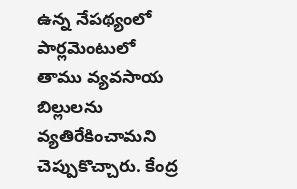ఉన్న నేపథ్యంలో పార్లమెంటులో  తాము వ్యవసాయ బిల్లులను  వ్యతిరేకించామని చెప్పుకొచ్చారు. కేంద్ర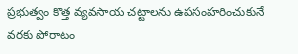ప్రభుత్వం కొత్త వ్యవసాయ చట్టాలను ఉపసంహరించుకునే వరకు పోరాటం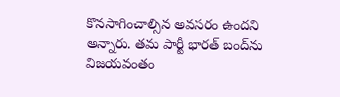కొనసాగించాల్సిన అవసరం ఉందని అన్నారు. తమ పార్టీ భారత్ బంద్‌ను విజయవంతం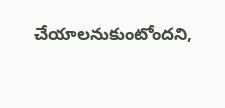చేయాలనుకుంటోందని,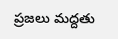ప్రజలు మద్దతు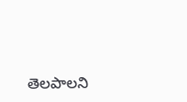తెలపాలని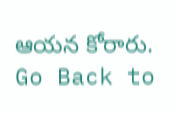ఆయన కోరారు.
Go Back to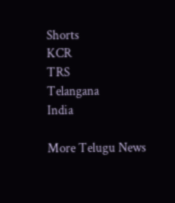Shorts
KCR
TRS
Telangana
India

More Telugu News